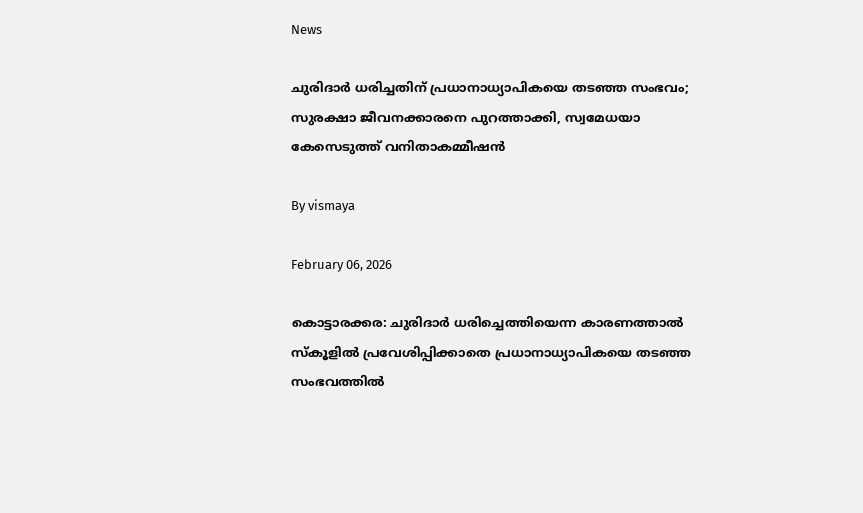News

ചുരിദാര്‍ ധരിച്ചതിന് പ്രധാനാധ്യാപികയെ തടഞ്ഞ സംഭവം; സുരക്ഷാ ജീവനക്കാരനെ പുറത്താക്കി, സ്വമേധയാ കേസെടുത്ത് വനിതാകമ്മീഷന്‍

By vismaya

February 06, 2026

കൊട്ടാരക്കര: ചുരിദാര്‍ ധരിച്ചെത്തിയെന്ന കാരണത്താല്‍ സ്‌കൂളില്‍ പ്രവേശിപ്പിക്കാതെ പ്രധാനാധ്യാപികയെ തടഞ്ഞ സംഭവത്തില്‍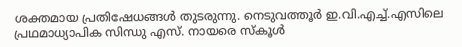ശക്തമായ പ്രതിഷേധങ്ങള്‍ തുടരുന്നു. നെടുവത്തൂര്‍ ഇ.വി.എച്ച്.എസിലെ പ്രഥമാധ്യാപിക സിന്ധു എസ്. നായരെ സ്‌കൂള്‍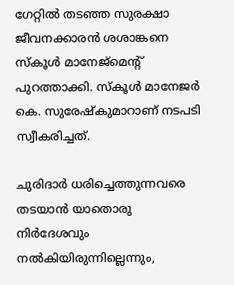ഗേറ്റില്‍ തടഞ്ഞ സുരക്ഷാ ജീവനക്കാരന്‍ ശശാങ്കനെ സ്‌കൂള്‍ മാനേജ്‌മെന്റ് പുറത്താക്കി. സ്‌കൂള്‍ മാനേജര്‍ കെ. സുരേഷ്‌കുമാറാണ് നടപടി സ്വീകരിച്ചത്.

ചുരിദാര്‍ ധരിച്ചെത്തുന്നവരെ തടയാന്‍ യാതൊരു നിര്‍ദേശവും നല്‍കിയിരുന്നില്ലെന്നും,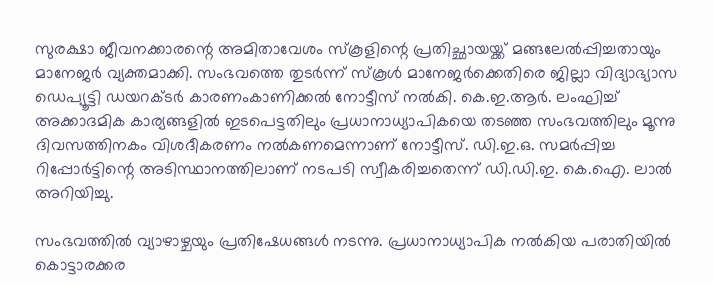സുരക്ഷാ ജീവനക്കാരന്റെ അമിതാവേശം സ്‌കൂളിന്റെ പ്രതിച്ഛായയ്ക്ക് മങ്ങലേല്‍പ്പിച്ചതായും മാനേജര്‍ വ്യക്തമാക്കി. സംഭവത്തെ തുടര്‍ന്ന് സ്‌കൂള്‍ മാനേജര്‍ക്കെതിരെ ജില്ലാ വിദ്യാഭ്യാസ ഡെപ്യൂട്ടി ഡയറക്ടര്‍ കാരണംകാണിക്കല്‍ നോട്ടീസ് നല്‍കി. കെ.ഇ.ആര്‍. ലംഘിച്ച് അക്കാദമിക കാര്യങ്ങളില്‍ ഇടപെട്ടതിലും പ്രധാനാധ്യാപികയെ തടഞ്ഞ സംഭവത്തിലും മൂന്നു ദിവസത്തിനകം വിശദീകരണം നല്‍കണമെന്നാണ് നോട്ടീസ്. ഡി.ഇ.ഒ. സമര്‍പ്പിച്ച റിപ്പോര്‍ട്ടിന്റെ അടിസ്ഥാനത്തിലാണ് നടപടി സ്വീകരിച്ചതെന്ന് ഡി.ഡി.ഇ. കെ.ഐ. ലാല്‍ അറിയിച്ചു.

സംഭവത്തില്‍ വ്യാഴാഴ്ചയും പ്രതിഷേധങ്ങള്‍ നടന്നു. പ്രധാനാധ്യാപിക നല്‍കിയ പരാതിയില്‍ കൊട്ടാരക്കര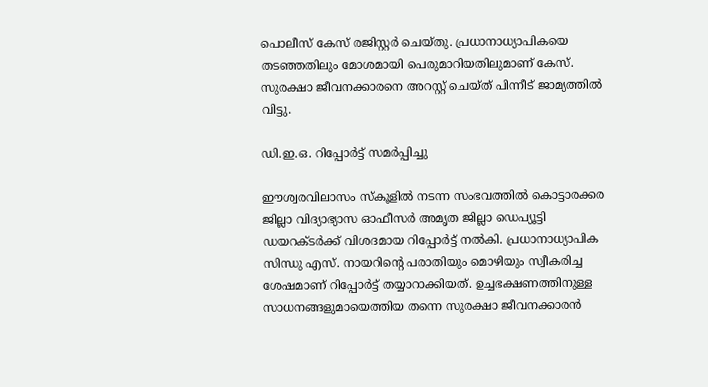പൊലീസ് കേസ് രജിസ്റ്റര്‍ ചെയ്തു. പ്രധാനാധ്യാപികയെ തടഞ്ഞതിലും മോശമായി പെരുമാറിയതിലുമാണ് കേസ്. സുരക്ഷാ ജീവനക്കാരനെ അറസ്റ്റ് ചെയ്ത് പിന്നീട് ജാമ്യത്തില്‍ വിട്ടു.

ഡി.ഇ.ഒ. റിപ്പോര്‍ട്ട് സമര്‍പ്പിച്ചു

ഈശ്വരവിലാസം സ്‌കൂളില്‍ നടന്ന സംഭവത്തില്‍ കൊട്ടാരക്കര ജില്ലാ വിദ്യാഭ്യാസ ഓഫീസര്‍ അമൃത ജില്ലാ ഡെപ്യൂട്ടി ഡയറക്ടര്‍ക്ക് വിശദമായ റിപ്പോര്‍ട്ട് നല്‍കി. പ്രധാനാധ്യാപിക സിന്ധു എസ്. നായറിന്റെ പരാതിയും മൊഴിയും സ്വീകരിച്ച ശേഷമാണ് റിപ്പോര്‍ട്ട് തയ്യാറാക്കിയത്. ഉച്ചഭക്ഷണത്തിനുള്ള സാധനങ്ങളുമായെത്തിയ തന്നെ സുരക്ഷാ ജീവനക്കാരന്‍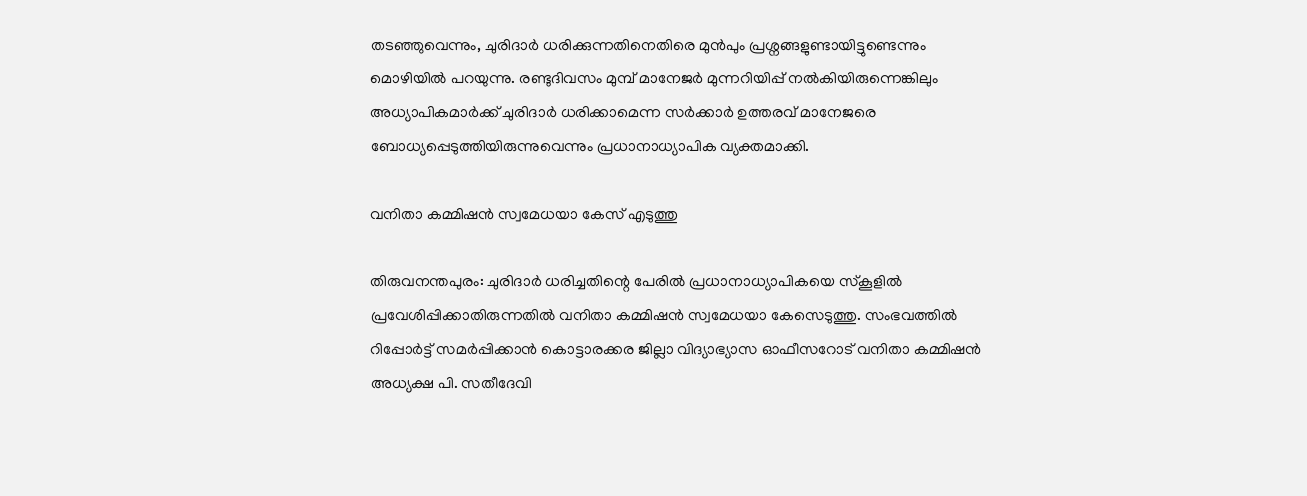തടഞ്ഞുവെന്നും, ചുരിദാര്‍ ധരിക്കുന്നതിനെതിരെ മുന്‍പും പ്രശ്നങ്ങളുണ്ടായിട്ടുണ്ടെന്നും മൊഴിയില്‍ പറയുന്നു. രണ്ടുദിവസം മുമ്പ് മാനേജര്‍ മുന്നറിയിപ്പ് നല്‍കിയിരുന്നെങ്കിലും അധ്യാപികമാര്‍ക്ക് ചുരിദാര്‍ ധരിക്കാമെന്ന സര്‍ക്കാര്‍ ഉത്തരവ് മാനേജരെ ബോധ്യപ്പെടുത്തിയിരുന്നുവെന്നും പ്രധാനാധ്യാപിക വ്യക്തമാക്കി.

വനിതാ കമ്മിഷന്‍ സ്വമേധയാ കേസ് എടുത്തു

തിരുവനന്തപുരം: ചുരിദാര്‍ ധരിച്ചതിന്റെ പേരില്‍ പ്രധാനാധ്യാപികയെ സ്‌കൂളില്‍ പ്രവേശിപ്പിക്കാതിരുന്നതില്‍ വനിതാ കമ്മിഷന്‍ സ്വമേധയാ കേസെടുത്തു. സംഭവത്തില്‍ റിപ്പോര്‍ട്ട് സമര്‍പ്പിക്കാന്‍ കൊട്ടാരക്കര ജില്ലാ വിദ്യാഭ്യാസ ഓഫീസറോട് വനിതാ കമ്മിഷന്‍ അധ്യക്ഷ പി. സതീദേവി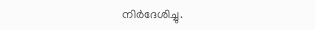നിര്‍ദേശിച്ചു.